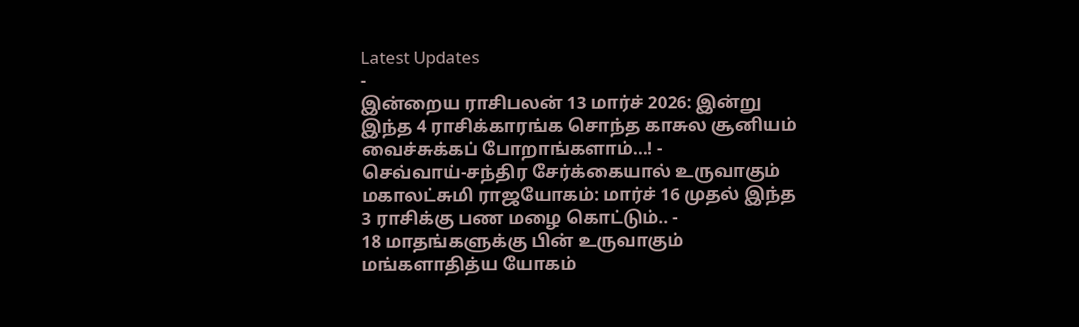Latest Updates
-
இன்றைய ராசிபலன் 13 மார்ச் 2026: இன்று இந்த 4 ராசிக்காரங்க சொந்த காசுல சூனியம் வைச்சுக்கப் போறாங்களாம்...! -
செவ்வாய்-சந்திர சேர்க்கையால் உருவாகும் மகாலட்சுமி ராஜயோகம்: மார்ச் 16 முதல் இந்த 3 ராசிக்கு பண மழை கொட்டும்.. -
18 மாதங்களுக்கு பின் உருவாகும் மங்களாதித்ய யோகம்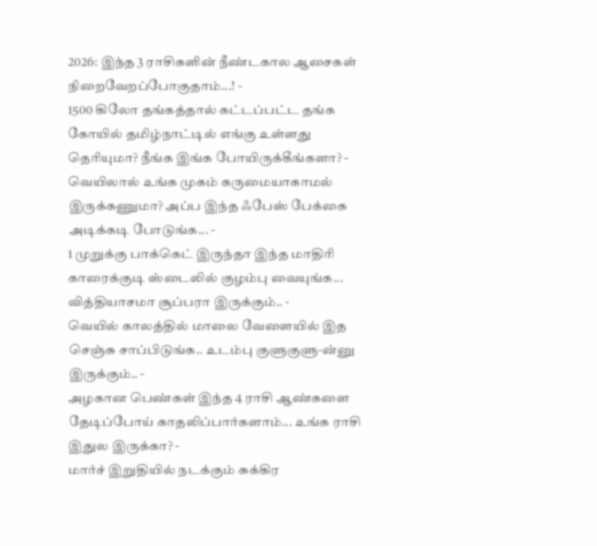2026: இந்த 3 ராசிகளின் நீண்டகால ஆசைகள் நிறைவேறப்போகுதாம்...! -
1500 கிலோ தங்கத்தால் கட்டப்பட்ட தங்க கோயில் தமிழ்நாட்டில் எங்கு உள்ளது தெரியுமா? நீங்க இங்க போயிருக்கீங்களா? -
வெயிலால் உங்க முகம் கருமையாகாமல் இருக்கணுமா? அப்ப இந்த ஃபேஸ் பேக்கை அடிக்கடி போடுங்க... -
1 முறுக்கு பாக்கெட் இருந்தா இந்த மாதிரி காரைக்குடி ஸ்டைலில் குழம்பு வையுங்க... வித்தியாசமா சூப்பரா இருக்கும்.. -
வெயில் காலத்தில் மாலை வேளையில் இத செஞ்சு சாப்பிடுங்க.. உடம்பு குளுகுளு-ன்னு இருக்கும்.. -
அழகான பெண்கள் இந்த 4 ராசி ஆண்களை தேடிப்போய் காதலிப்பார்களாம்... உங்க ராசி இதுல இருக்கா? -
மார்ச் இறுதியில் நடக்கும் சுக்கிர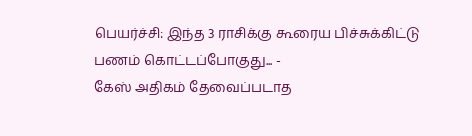பெயர்ச்சி: இந்த 3 ராசிக்கு கூரைய பிச்சுக்கிட்டு பணம் கொட்டப்போகுது... -
கேஸ் அதிகம் தேவைப்படாத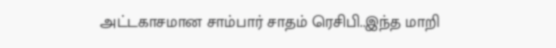அட்டகாசமான சாம்பார் சாதம் ரெசிபி..இந்த மாறி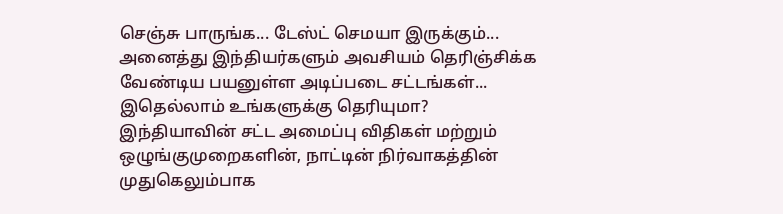செஞ்சு பாருங்க... டேஸ்ட் செமயா இருக்கும்...
அனைத்து இந்தியர்களும் அவசியம் தெரிஞ்சிக்க வேண்டிய பயனுள்ள அடிப்படை சட்டங்கள்... இதெல்லாம் உங்களுக்கு தெரியுமா?
இந்தியாவின் சட்ட அமைப்பு விதிகள் மற்றும் ஒழுங்குமுறைகளின், நாட்டின் நிர்வாகத்தின் முதுகெலும்பாக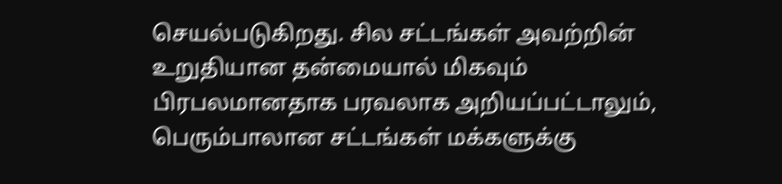செயல்படுகிறது. சில சட்டங்கள் அவற்றின் உறுதியான தன்மையால் மிகவும் பிரபலமானதாக பரவலாக அறியப்பட்டாலும், பெரும்பாலான சட்டங்கள் மக்களுக்கு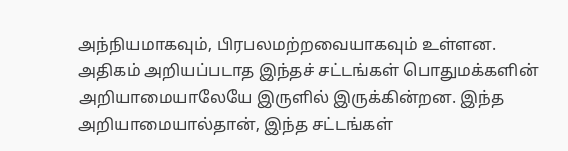அந்நியமாகவும், பிரபலமற்றவையாகவும் உள்ளன.
அதிகம் அறியப்படாத இந்தச் சட்டங்கள் பொதுமக்களின் அறியாமையாலேயே இருளில் இருக்கின்றன. இந்த அறியாமையால்தான், இந்த சட்டங்கள்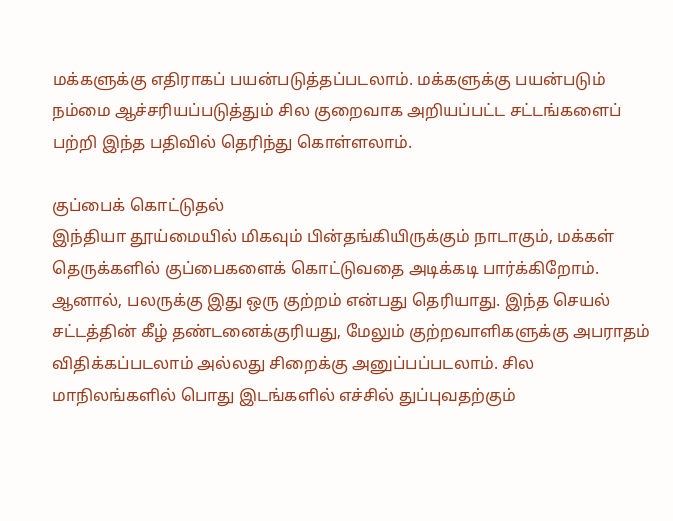மக்களுக்கு எதிராகப் பயன்படுத்தப்படலாம். மக்களுக்கு பயன்படும் நம்மை ஆச்சரியப்படுத்தும் சில குறைவாக அறியப்பட்ட சட்டங்களைப் பற்றி இந்த பதிவில் தெரிந்து கொள்ளலாம்.

குப்பைக் கொட்டுதல்
இந்தியா தூய்மையில் மிகவும் பின்தங்கியிருக்கும் நாடாகும், மக்கள் தெருக்களில் குப்பைகளைக் கொட்டுவதை அடிக்கடி பார்க்கிறோம். ஆனால், பலருக்கு இது ஒரு குற்றம் என்பது தெரியாது. இந்த செயல் சட்டத்தின் கீழ் தண்டனைக்குரியது, மேலும் குற்றவாளிகளுக்கு அபராதம் விதிக்கப்படலாம் அல்லது சிறைக்கு அனுப்பப்படலாம். சில மாநிலங்களில் பொது இடங்களில் எச்சில் துப்புவதற்கும்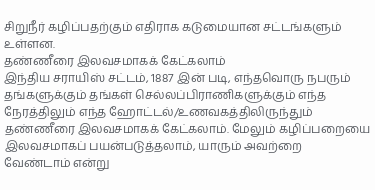சிறுநீர் கழிப்பதற்கும் எதிராக கடுமையான சட்டங்களும் உள்ளன.
தண்ணீரை இலவசமாகக் கேட்கலாம்
இந்திய சராயிஸ் சட்டம், 1887 இன் படி, எந்தவொரு நபரும் தங்களுக்கும் தங்கள் செல்லப்பிராணிகளுக்கும் எந்த நேரத்திலும் எந்த ஹோட்டல்/உணவகத்திலிருந்தும் தண்ணீரை இலவசமாகக் கேட்கலாம். மேலும் கழிப்பறையை இலவசமாகப் பயன்படுத்தலாம், யாரும் அவற்றை வேண்டாம் என்று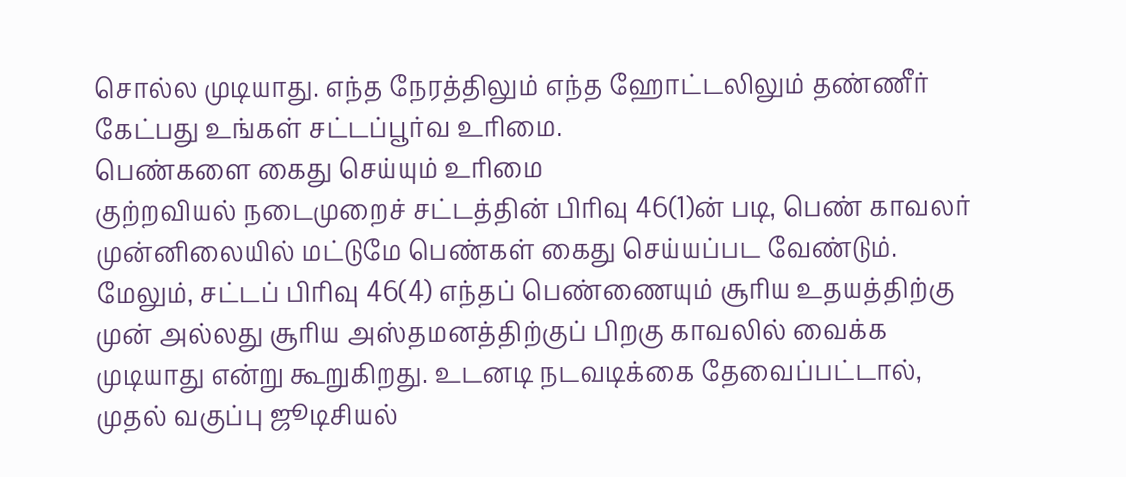சொல்ல முடியாது. எந்த நேரத்திலும் எந்த ஹோட்டலிலும் தண்ணீர் கேட்பது உங்கள் சட்டப்பூர்வ உரிமை.
பெண்களை கைது செய்யும் உரிமை
குற்றவியல் நடைமுறைச் சட்டத்தின் பிரிவு 46(1)ன் படி, பெண் காவலர் முன்னிலையில் மட்டுமே பெண்கள் கைது செய்யப்பட வேண்டும். மேலும், சட்டப் பிரிவு 46(4) எந்தப் பெண்ணையும் சூரிய உதயத்திற்கு முன் அல்லது சூரிய அஸ்தமனத்திற்குப் பிறகு காவலில் வைக்க முடியாது என்று கூறுகிறது. உடனடி நடவடிக்கை தேவைப்பட்டால், முதல் வகுப்பு ஜூடிசியல்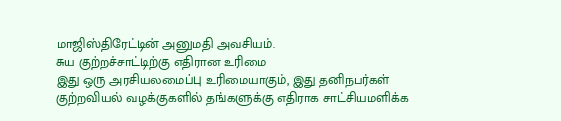மாஜிஸ்திரேட்டின் அனுமதி அவசியம்.
சுய குற்றச்சாட்டிற்கு எதிரான உரிமை
இது ஒரு அரசியலமைப்பு உரிமையாகும், இது தனிநபர்கள் குற்றவியல் வழக்குகளில் தங்களுக்கு எதிராக சாட்சியமளிக்க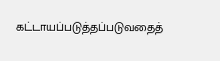கட்டாயப்படுத்தப்படுவதைத்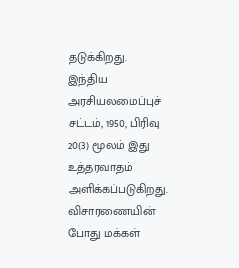தடுக்கிறது. இந்திய அரசியலமைப்புச் சட்டம், 1950, பிரிவு 20(3) மூலம் இது உத்தரவாதம் அளிக்கப்படுகிறது. விசாரணையின் போது மக்கள்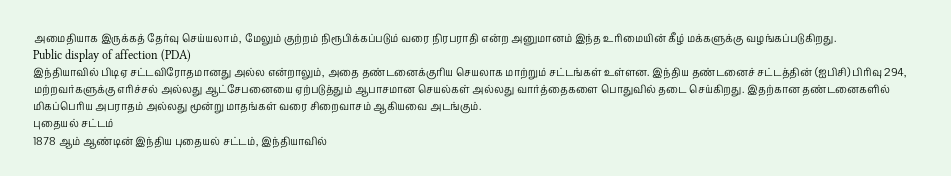அமைதியாக இருக்கத் தேர்வு செய்யலாம், மேலும் குற்றம் நிரூபிக்கப்படும் வரை நிரபராதி என்ற அனுமானம் இந்த உரிமையின் கீழ் மக்களுக்கு வழங்கப்படுகிறது.
Public display of affection (PDA)
இந்தியாவில் பிடிஏ சட்டவிரோதமானது அல்ல என்றாலும், அதை தண்டனைக்குரிய செயலாக மாற்றும் சட்டங்கள் உள்ளன. இந்திய தண்டனைச் சட்டத்தின் (ஐபிசி) பிரிவு 294, மற்றவர்களுக்கு எரிச்சல் அல்லது ஆட்சேபனையை ஏற்படுத்தும் ஆபாசமான செயல்கள் அல்லது வார்த்தைகளை பொதுவில் தடை செய்கிறது. இதற்கான தண்டனைகளில் மிகப்பெரிய அபராதம் அல்லது மூன்று மாதங்கள் வரை சிறைவாசம் ஆகியவை அடங்கும்.
புதையல் சட்டம்
1878 ஆம் ஆண்டின் இந்திய புதையல் சட்டம், இந்தியாவில்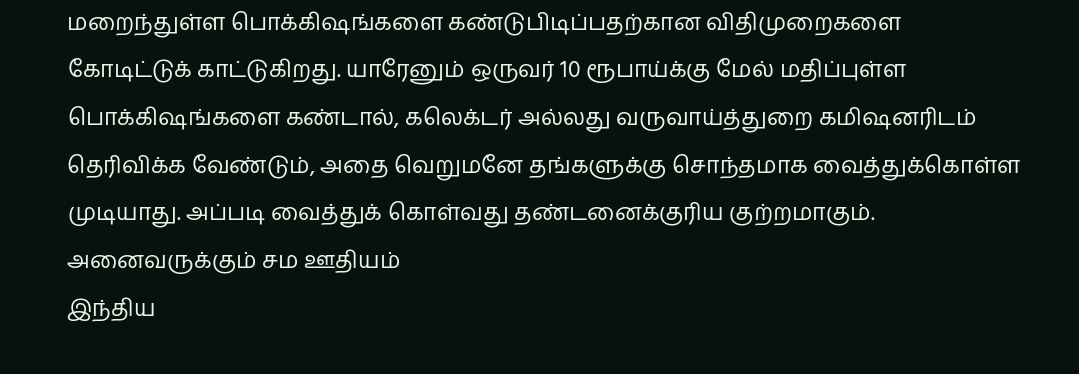மறைந்துள்ள பொக்கிஷங்களை கண்டுபிடிப்பதற்கான விதிமுறைகளை கோடிட்டுக் காட்டுகிறது. யாரேனும் ஒருவர் 10 ரூபாய்க்கு மேல் மதிப்புள்ள பொக்கிஷங்களை கண்டால், கலெக்டர் அல்லது வருவாய்த்துறை கமிஷனரிடம் தெரிவிக்க வேண்டும், அதை வெறுமனே தங்களுக்கு சொந்தமாக வைத்துக்கொள்ள முடியாது. அப்படி வைத்துக் கொள்வது தண்டனைக்குரிய குற்றமாகும்.
அனைவருக்கும் சம ஊதியம்
இந்திய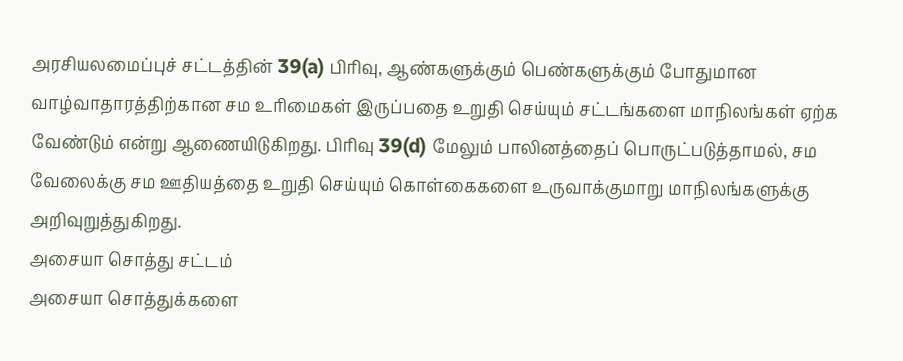அரசியலமைப்புச் சட்டத்தின் 39(a) பிரிவு, ஆண்களுக்கும் பெண்களுக்கும் போதுமான வாழ்வாதாரத்திற்கான சம உரிமைகள் இருப்பதை உறுதி செய்யும் சட்டங்களை மாநிலங்கள் ஏற்க வேண்டும் என்று ஆணையிடுகிறது. பிரிவு 39(d) மேலும் பாலினத்தைப் பொருட்படுத்தாமல், சம வேலைக்கு சம ஊதியத்தை உறுதி செய்யும் கொள்கைகளை உருவாக்குமாறு மாநிலங்களுக்கு அறிவுறுத்துகிறது.
அசையா சொத்து சட்டம்
அசையா சொத்துக்களை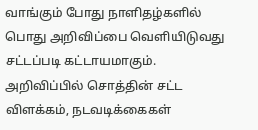வாங்கும் போது நாளிதழ்களில் பொது அறிவிப்பை வெளியிடுவது சட்டப்படி கட்டாயமாகும். அறிவிப்பில் சொத்தின் சட்ட விளக்கம், நடவடிக்கைகள்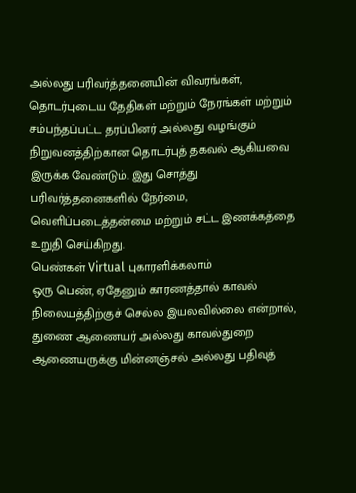அல்லது பரிவர்த்தனையின் விவரங்கள், தொடர்புடைய தேதிகள் மற்றும் நேரங்கள் மற்றும் சம்பந்தப்பட்ட தரப்பினர் அல்லது வழங்கும் நிறுவனத்திற்கான தொடர்புத் தகவல் ஆகியவை இருக்க வேண்டும். இது சொத்து பரிவர்த்தனைகளில் நேர்மை, வெளிப்படைத்தன்மை மற்றும் சட்ட இணக்கத்தை உறுதி செய்கிறது.
பெண்கள் Virtual புகாரளிக்கலாம்
ஒரு பெண், ஏதேனும் காரணத்தால் காவல் நிலையத்திற்குச் செல்ல இயலவில்லை என்றால், துணை ஆணையர் அல்லது காவல்துறை ஆணையருக்கு மின்னஞ்சல் அல்லது பதிவுத்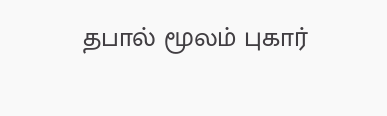தபால் மூலம் புகார்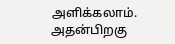அளிக்கலாம். அதன்பிறகு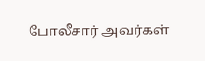போலீசார் அவர்கள்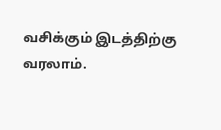வசிக்கும் இடத்திற்கு வரலாம்.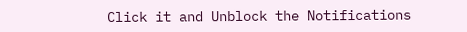Click it and Unblock the Notifications